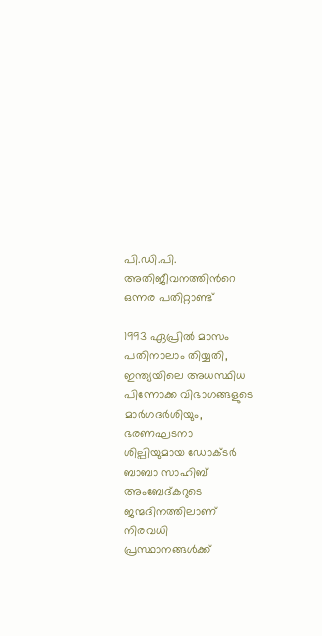പി.ഡി.പി. അതിജീവനത്തിന്‍റെ ഒന്നര പതിറ്റാണ്ട്

1993 ഏപ്രില്‍ മാസം പതിനാലാം തിയ്യതി, ഇന്ത്യയിലെ അധസ്ഥിധ പിന്നോക്ക വിഭാഗങ്ങളുടെ മാര്‍ഗദര്‍ശിയും, ഭരണഘടനാ ശില്പിയുമായ ഡോക്ടര്‍ ബാബാ സാഹിബ്‌ അംബേദ്കറുടെ ജന്മദിനത്തിലാണ് നിരവധി പ്രസ്ഥാനങ്ങള്‍ക്ക്‌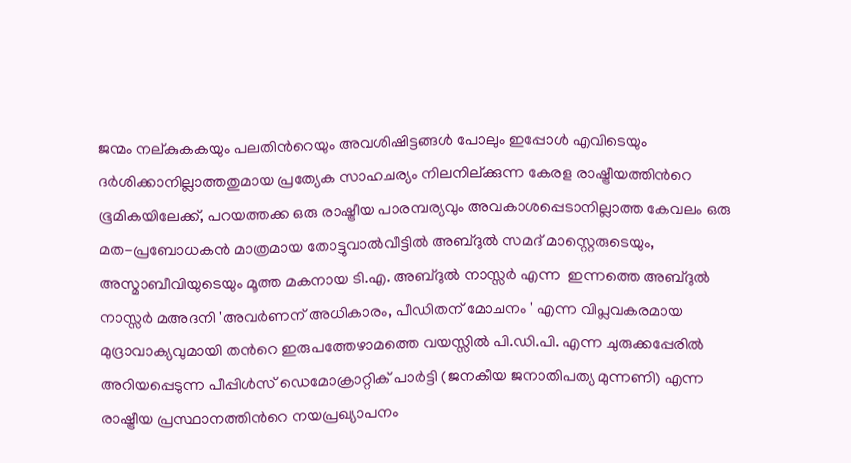ജന്മം നല്കുകകയും പലതിന്‍റെയും അവശിഷിട്ടങ്ങള്‍ പോലും ഇപ്പോള്‍ എവിടെയും ദര്‍ശിക്കാനില്ലാത്തതുമായ പ്രത്യേക സാഹചര്യം നിലനില്ക്കുന്ന കേരള രാഷ്ട്രീയത്തിന്‍റെ ഭൂമികയിലേക്ക്, പറയത്തക്ക ഒരു രാഷ്ട്രീയ പാരമ്പര്യവും അവകാശപ്പെടാനില്ലാത്ത കേവലം ഒരു മത-പ്രബോധകന്‍ മാത്രമായ തോട്ടുവാല്‍വീട്ടില്‍ അബ്ദുല്‍ സമദ് മാസ്റ്റെരുടെയും, അസ്മാബീവിയുടെയും മൂത്ത മകനായ ടി.എ. അബ്ദുല്‍ നാസ്സര്‍ എന്ന ‍ ഇന്നത്തെ അബ്ദുല്‍ നാസ്സര്‍ മഅദനി 'അവര്‍ണന് അധികാരം, പീഡിതന് മോചനം ' എന്ന വിപ്ലവകരമായ മുദ്രാവാക്യവുമായി തന്‍റെ ഇരുപത്തേഴാമത്തെ വയസ്സില്‍ പി.ഡി.പി. എന്ന ചുരുക്കപ്പേരില്‍ അറിയപ്പെടുന്ന പീപ്പിള്‍സ് ഡെമോക്രാറ്റിക്‌ പാര്‍ട്ടി (ജനകീയ ജനാതിപത്യ മുന്നണി) എന്ന രാഷ്ട്രീയ പ്രസ്ഥാനത്തിന്‍റെ നയപ്രഖ്യാപനം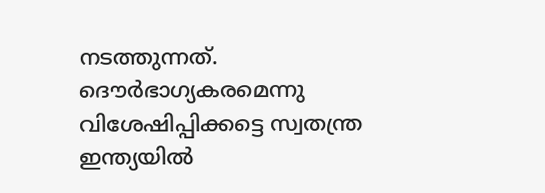നടത്തുന്നത്. ദൌര്‍ഭാഗ്യകരമെന്നു വിശേഷിപ്പിക്കട്ടെ സ്വതന്ത്ര ഇന്ത്യയില്‍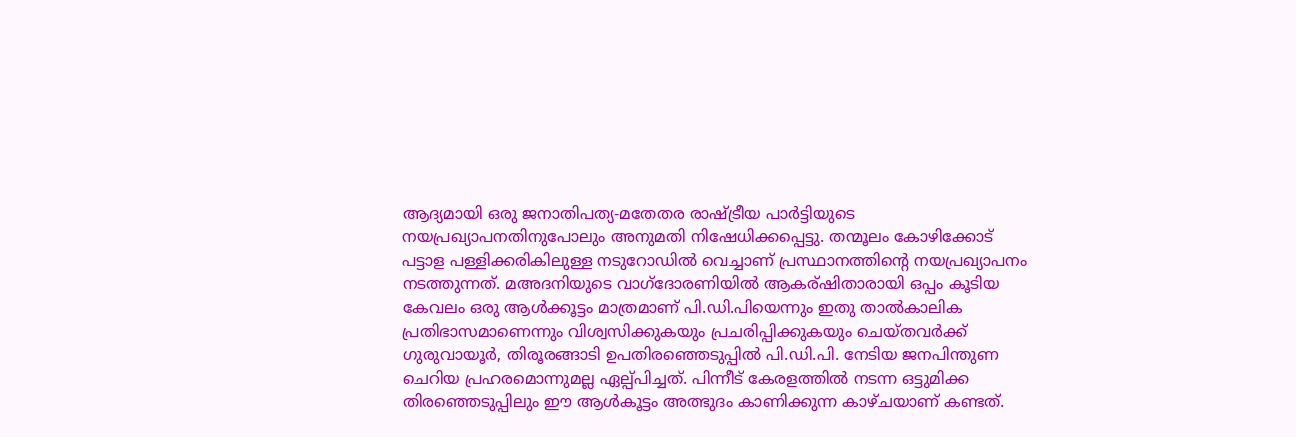ആദ്യമായി ഒരു ജനാതിപത്യ-മതേതര രാഷ്ട്രീയ പാര്‍ട്ടിയുടെ നയപ്രഖ്യാപനതിനുപോലും അനുമതി നിഷേധിക്കപ്പെട്ടു. തന്മൂലം കോഴിക്കോട് പട്ടാള പള്ളിക്കരികിലുള്ള നടുറോഡില്‍ വെച്ചാണ് പ്രസ്ഥാനത്തിന്‍റെ നയപ്രഖ്യാപനം നടത്തുന്നത്. മഅദനിയുടെ വാഗ്ദോരണിയില്‍ ആകര്ഷിതാരായി ഒപ്പം കൂടിയ കേവലം ഒരു ആള്‍ക്കൂട്ടം മാത്രമാണ് പി.ഡി.പിയെന്നും ഇതു താല്‍കാലിക പ്രതിഭാസമാണെന്നും വിശ്വസിക്കുകയും പ്രചരിപ്പിക്കുകയും ചെയ്തവര്‍ക്ക് ഗുരുവായൂര്‍, തിരൂരങ്ങാടി ഉപതിരഞ്ഞെടുപ്പില്‍ പി.ഡി.പി. നേടിയ ജനപിന്തുണ ചെറിയ പ്രഹരമൊന്നുമല്ല ഏല്പ്പിച്ചത്. പിന്നീട് കേരളത്തില്‍ നടന്ന ഒട്ടുമിക്ക തിരഞ്ഞെടുപ്പിലും ഈ ആള്‍കൂട്ടം അത്ഭുദം കാണിക്കുന്ന കാഴ്ചയാണ് കണ്ടത്.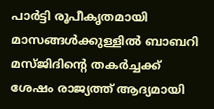പാര്‍ട്ടി രൂപീകൃതമായി മാസങ്ങള്‍ക്കുള്ളില്‍ ബാബറി മസ്ജിദിന്‍റെ തകര്‍ച്ചക്ക് ശേഷം രാജ്യത്ത് ആദ്യമായി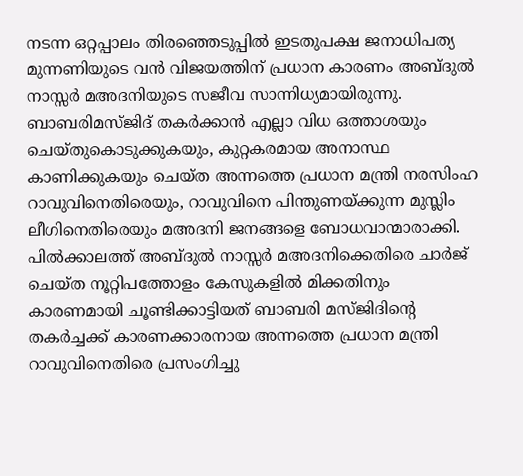നടന്ന ഒറ്റപ്പാലം തിരഞ്ഞെടുപ്പില്‍ ഇടതുപക്ഷ ജനാധിപത്യ മുന്നണിയുടെ വന്‍ വിജയത്തിന് പ്രധാന കാരണം അബ്ദുല്‍ നാസ്സര്‍ മഅദനിയുടെ സജീവ സാന്നിധ്യമായിരുന്നു. ബാബരിമസ്ജിദ്‌ തകര്‍ക്കാന്‍ എല്ലാ വിധ ഒത്താശയും ചെയ്തുകൊടുക്കുകയും, കുറ്റകരമായ അനാസ്ഥ കാണിക്കുകയും ചെയ്ത അന്നത്തെ പ്രധാന മന്ത്രി നരസിംഹ റാവുവിനെതിരെയും, റാവുവിനെ പിന്തുണയ്ക്കുന്ന മുസ്ലിം ലീഗിനെതിരെയും മഅദനി ജനങ്ങളെ ബോധവാന്മാരാക്കി. പില്‍ക്കാലത്ത്‌ അബ്ദുല്‍ നാസ്സര്‍ മഅദനിക്കെതിരെ ചാര്‍ജ് ചെയ്ത നൂറ്റിപത്തോളം കേസുകളില്‍ മിക്കതിനും കാരണമായി ചൂണ്ടിക്കാട്ടിയത് ബാബരി മസ്ജിദിന്‍റെ തകര്‍ച്ചക്ക് കാരണക്കാരനായ അന്നത്തെ പ്രധാന മന്ത്രി റാവുവിനെതിരെ പ്രസംഗിച്ചു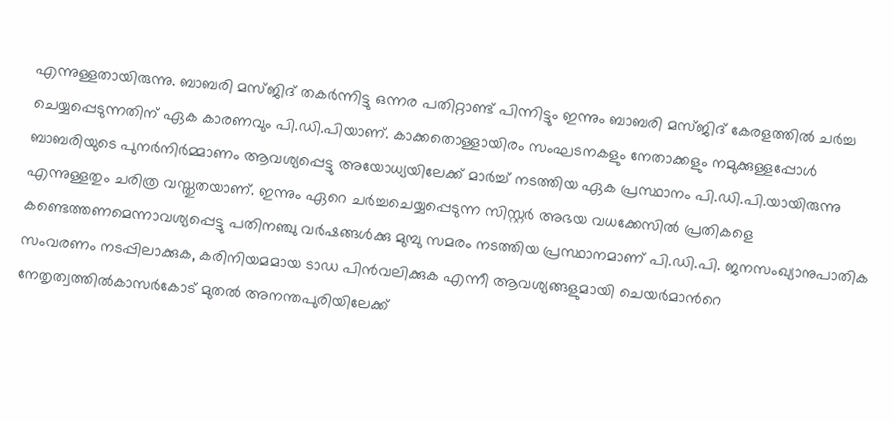എന്നുള്ളതായിരുന്നു. ബാബരി മസ്ജിദ് തകര്‍ന്നിട്ടു ഒന്നര പതിറ്റാണ്ട് പിന്നിട്ടും ഇന്നും ബാബരി മസ്ജിദ് കേരളത്തില്‍ ചര്‍ച്ച ചെയ്യപ്പെടുന്നതിന് ഏക കാരണവും പി.ഡി.പിയാണ്. കാക്കതൊള്ളായിരം സംഘടനകളും നേതാക്കളും നമുക്കുള്ളപ്പോള്‍ ബാബരിയുടെ പുനര്‍നിര്‍മ്മാണം ആവശ്യപ്പെട്ടു അയോധ്യയിലേക്ക് മാര്‍ച്ച് നടത്തിയ ഏക പ്രസ്ഥാനം പി.ഡി.പി.യായിരുന്നു എന്നുള്ളതും ചരിത്ര വസ്തുതയാണ്. ഇന്നും ഏറെ ചര്‍ച്ചചെയ്യപ്പെടുന്ന സിസ്റ്റര്‍ അഭയ വധക്കേസില്‍ പ്രതികളെ കണ്ടെത്തണമെന്നാവശ്യപ്പെട്ടു പതിനഞ്ചു വര്‍ഷങ്ങള്‍ക്കു മുമ്പു സമരം നടത്തിയ പ്രസ്ഥാനമാണ് പി.ഡി.പി. ജനസംഖ്യാനുപാതിക സംവരണം നടപ്പിലാക്കുക, കരിനിയമമായ ടാഡ പിന്‍വലിക്കുക എന്നീ ആവശ്യങ്ങളുമായി ചെയര്‍മാന്‍റെ നേതൃത്വത്തില്‍കാസര്‍കോട് മുതല്‍ അനന്തപുരിയിലേക്ക്‌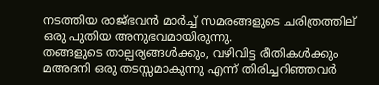നടത്തിയ രാജ്ഭവന്‍ മാര്‍ച്ച് സമരങ്ങളുടെ ചരിത്രത്തില് ഒരു പുതിയ അനുഭവമായിരുന്നു.
തങ്ങളുടെ താല്പര്യങ്ങള്‍ക്കും, വഴിവിട്ട രീതികള്‍ക്കും മഅദനി ഒരു തടസ്സമാകുന്നു എന്ന് തിരിച്ചറിഞ്ഞവര്‍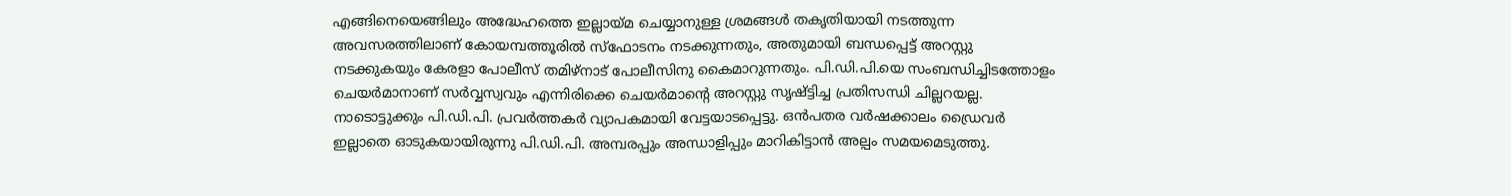എങ്ങിനെയെങ്ങിലും അദ്ധേഹത്തെ ഇല്ലായ്മ ചെയ്യാനുള്ള ശ്രമങ്ങള്‍ തകൃതിയായി നടത്തുന്ന അവസരത്തിലാണ് കോയമ്പത്തൂരില്‍ സ്ഫോടനം നടക്കുന്നതും, അതുമായി ബന്ധപ്പെട്ട് അറസ്റ്റു നടക്കുകയും കേരളാ പോലീസ് തമിഴ്‌നാട് പോലീസിനു കൈമാറുന്നതും. പി.ഡി.പി.യെ സംബന്ധിച്ചിടത്തോളം ചെയര്‍മാനാണ് സര്‍വ്വസ്വവും എന്നിരിക്കെ ചെയര്‍മാന്‍റെ അറസ്റ്റു സൃഷ്ട്ടിച്ച പ്രതിസന്ധി ചില്ലറയല്ല. നാടൊട്ടുക്കും പി.ഡി.പി. പ്രവര്‍ത്തകര്‍ വ്യാപകമായി വേട്ടയാടപ്പെട്ടു. ഒന്‍പതര വര്‍ഷക്കാലം ഡ്രൈവര്‍ ഇല്ലാതെ ഓടുകയായിരുന്നു പി.ഡി.പി. അമ്പരപ്പും അന്ധാളിപ്പും മാറികിട്ടാന്‍ അല്പം സമയമെടുത്തു.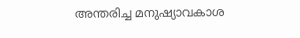അന്തരിച്ച മനുഷ്യാവകാശ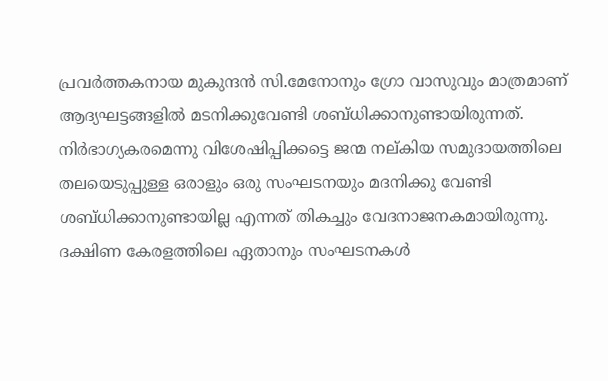പ്രവര്‍ത്തകനായ മുകുന്ദന്‍ സി.മേനോനും ഗ്രോ വാസുവും മാത്രമാണ് ആദ്യഘട്ടങ്ങളില്‍ മടനിക്കുവേണ്ടി ശബ്ധിക്കാനുണ്ടായിരുന്നത്. നിര്‍ഭാഗ്യകരമെന്നു വിശേഷിപ്പിക്കട്ടെ ജന്മ നല്കിയ സമുദായത്തിലെ തലയെടുപ്പുള്ള ഒരാളും ഒരു സംഘടനയും മദനിക്കു വേണ്ടി ശബ്ധിക്കാനുണ്ടായില്ല എന്നത് തികച്ചും വേദനാജനകമായിരുന്നു. ദക്ഷിണ കേരളത്തിലെ ഏതാനും സംഘടനകള്‍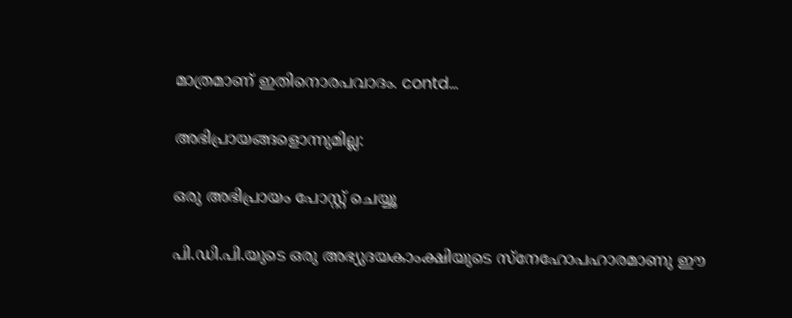മാത്രമാണ് ഇതിനൊരപവാദം. contd...

അഭിപ്രായങ്ങളൊന്നുമില്ല:

ഒരു അഭിപ്രായം പോസ്റ്റ് ചെയ്യൂ

പി.ഡി.പി.യുടെ ഒരു അഭ്യുദയകാംക്ഷിയുടെ സ്നേഹോപഹാരമാണു ഈ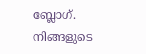ബ്ലോഗ്. നിങ്ങളുടെ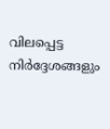വിലപ്പെട്ട നിര്‍ദ്ദേശങ്ങളും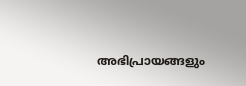അഭിപ്രായങ്ങളും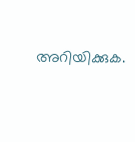അറിയിക്കുക.